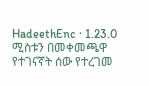HadeethEnc · 1.23.0
ሚስቱን በመቀመጫዋ የተገናኛት ሰው የተረገመ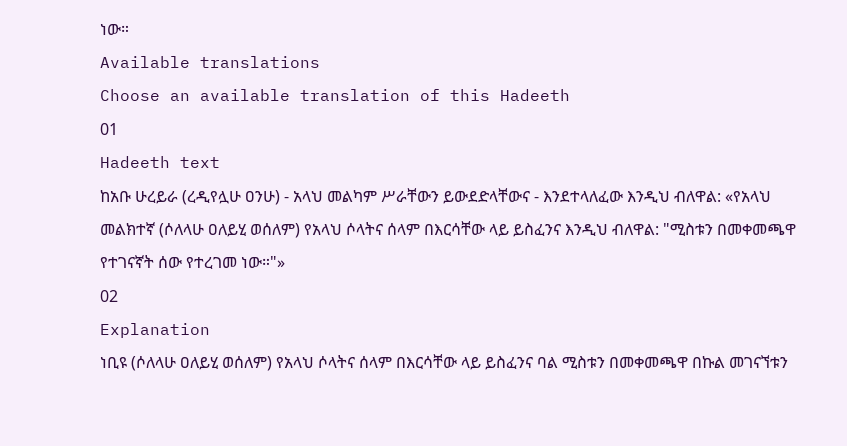ነው።
Available translations
Choose an available translation of this Hadeeth
01
Hadeeth text
ከአቡ ሁረይራ (ረዲየሏሁ ዐንሁ) - አላህ መልካም ሥራቸውን ይውደድላቸውና - እንደተላለፈው እንዲህ ብለዋል: «የአላህ መልክተኛ (ሶለላሁ ዐለይሂ ወሰለም) የአላህ ሶላትና ሰላም በእርሳቸው ላይ ይስፈንና እንዲህ ብለዋል: "ሚስቱን በመቀመጫዋ የተገናኛት ሰው የተረገመ ነው።"»
02
Explanation
ነቢዩ (ሶለላሁ ዐለይሂ ወሰለም) የአላህ ሶላትና ሰላም በእርሳቸው ላይ ይስፈንና ባል ሚስቱን በመቀመጫዋ በኩል መገናኘቱን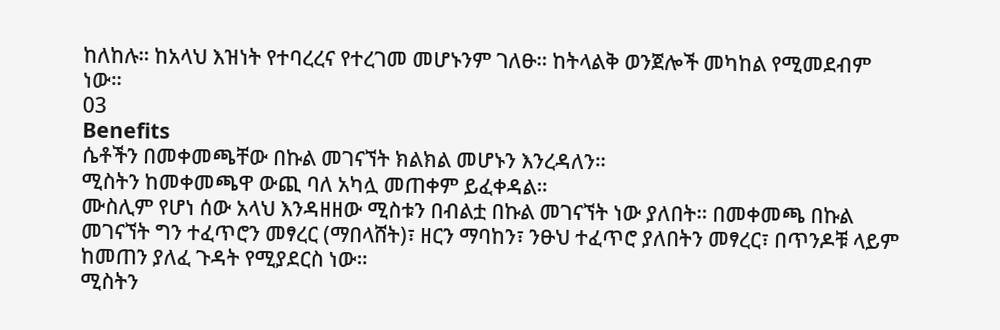ከለከሉ። ከአላህ እዝነት የተባረረና የተረገመ መሆኑንም ገለፁ። ከትላልቅ ወንጀሎች መካከል የሚመደብም ነው።
03
Benefits
ሴቶችን በመቀመጫቸው በኩል መገናኘት ክልክል መሆኑን እንረዳለን።
ሚስትን ከመቀመጫዋ ውጪ ባለ አካሏ መጠቀም ይፈቀዳል።
ሙስሊም የሆነ ሰው አላህ እንዳዘዘው ሚስቱን በብልቷ በኩል መገናኘት ነው ያለበት። በመቀመጫ በኩል መገናኘት ግን ተፈጥሮን መፃረር (ማበላሸት)፣ ዘርን ማባከን፣ ንፁህ ተፈጥሮ ያለበትን መፃረር፣ በጥንዶቹ ላይም ከመጠን ያለፈ ጉዳት የሚያደርስ ነው።
ሚስትን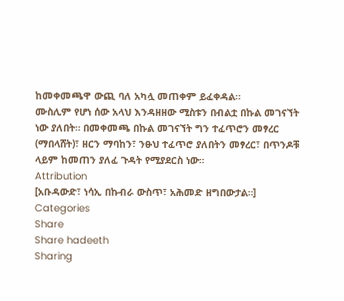ከመቀመጫዋ ውጪ ባለ አካሏ መጠቀም ይፈቀዳል።
ሙስሊም የሆነ ሰው አላህ እንዳዘዘው ሚስቱን በብልቷ በኩል መገናኘት ነው ያለበት። በመቀመጫ በኩል መገናኘት ግን ተፈጥሮን መፃረር (ማበላሸት)፣ ዘርን ማባከን፣ ንፁህ ተፈጥሮ ያለበትን መፃረር፣ በጥንዶቹ ላይም ከመጠን ያለፈ ጉዳት የሚያደርስ ነው።
Attribution
[አቡዳውድ፣ ነሳኢ በኩብራ ውስጥ፣ አሕመድ ዘግበውታል።]
Categories
Share
Share hadeeth
Sharing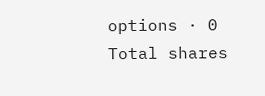options · 0 Total shares